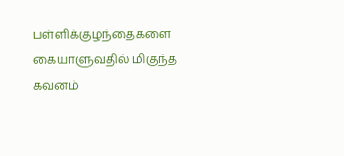பள்ளிக்குழந்தைகளை கையாளுவதில் மிகுந்த கவனம்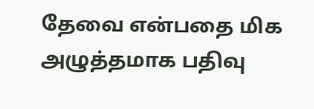தேவை என்பதை மிக அழுத்தமாக பதிவு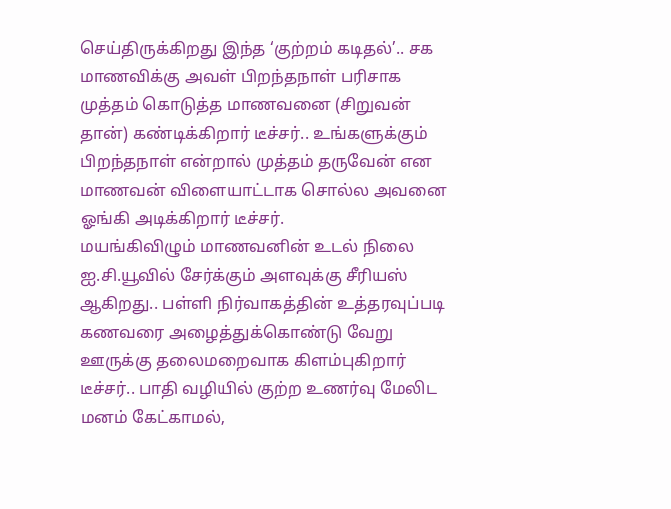செய்திருக்கிறது இந்த ‘குற்றம் கடிதல்’.. சக மாணவிக்கு அவள் பிறந்தநாள் பரிசாக முத்தம் கொடுத்த மாணவனை (சிறுவன் தான்) கண்டிக்கிறார் டீச்சர்.. உங்களுக்கும் பிறந்தநாள் என்றால் முத்தம் தருவேன் என மாணவன் விளையாட்டாக சொல்ல அவனை ஓங்கி அடிக்கிறார் டீச்சர்.
மயங்கிவிழும் மாணவனின் உடல் நிலை ஐ.சி.யூவில் சேர்க்கும் அளவுக்கு சீரியஸ் ஆகிறது.. பள்ளி நிர்வாகத்தின் உத்தரவுப்படி கணவரை அழைத்துக்கொண்டு வேறு ஊருக்கு தலைமறைவாக கிளம்புகிறார் டீச்சர்.. பாதி வழியில் குற்ற உணர்வு மேலிட மனம் கேட்காமல்,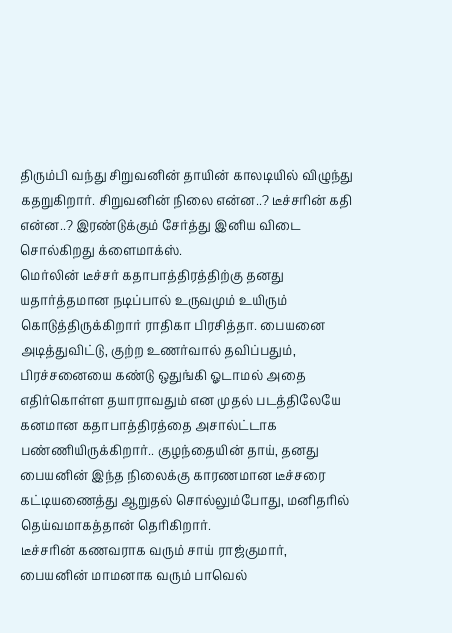திரும்பி வந்து சிறுவனின் தாயின் காலடியில் விழுந்து கதறுகிறார். சிறுவனின் நிலை என்ன..? டீச்சரின் கதி என்ன..? இரண்டுக்கும் சேர்த்து இனிய விடை சொல்கிறது க்ளைமாக்ஸ்.
மெர்லின் டீச்சர் கதாபாத்திரத்திற்கு தனது யதார்த்தமான நடிப்பால் உருவமும் உயிரும் கொடுத்திருக்கிறார் ராதிகா பிரசித்தா. பையனை அடித்துவிட்டு, குற்ற உணர்வால் தவிப்பதும், பிரச்சனையை கண்டு ஒதுங்கி ஓடாமல் அதை எதிர்கொள்ள தயாராவதும் என முதல் படத்திலேயே கனமான கதாபாத்திரத்தை அசால்ட்டாக பண்ணியிருக்கிறார்.. குழந்தையின் தாய், தனது பையனின் இந்த நிலைக்கு காரணமான டீச்சரை கட்டியணைத்து ஆறுதல் சொல்லும்போது, மனிதரில் தெய்வமாகத்தான் தெரிகிறார்.
டீச்சரின் கணவராக வரும் சாய் ராஜ்குமார், பையனின் மாமனாக வரும் பாவெல்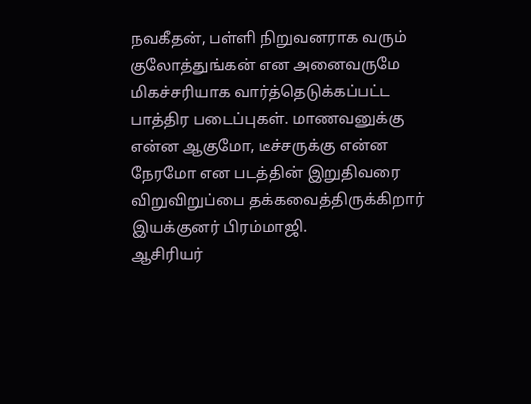நவகீதன், பள்ளி நிறுவனராக வரும் குலோத்துங்கன் என அனைவருமே மிகச்சரியாக வார்த்தெடுக்கப்பட்ட பாத்திர படைப்புகள். மாணவனுக்கு என்ன ஆகுமோ, டீச்சருக்கு என்ன நேரமோ என படத்தின் இறுதிவரை விறுவிறுப்பை தக்கவைத்திருக்கிறார் இயக்குனர் பிரம்மாஜி.
ஆசிரியர்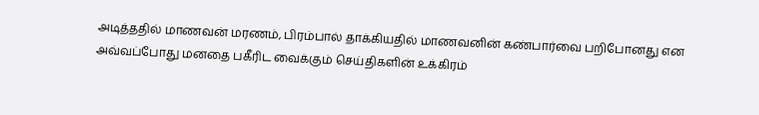அடித்ததில் மாணவன் மரணம், பிரம்பால் தாக்கியதில் மாணவனின் கண்பார்வை பறிபோனது என அவ்வப்போது மனதை பகீரிட வைக்கும் செய்திகளின் உக்கிரம்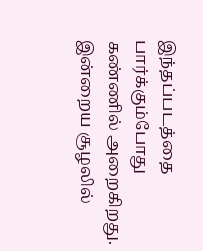இந்தப்படத்தை பார்க்கும்போது கண்ணில் அறைகிறது. இன்றைய சூழலில்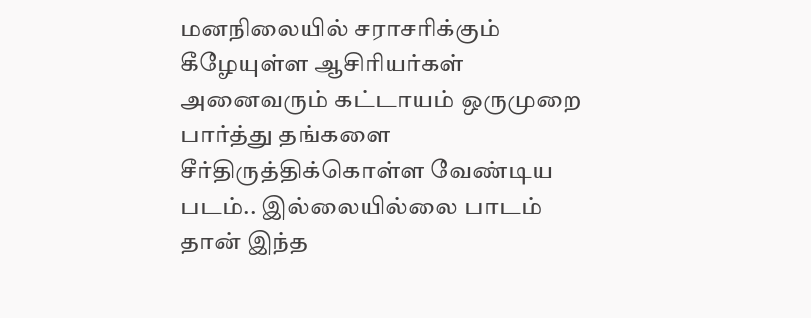மனநிலையில் சராசரிக்கும் கீழேயுள்ள ஆசிரியர்கள் அனைவரும் கட்டாயம் ஒருமுறை பார்த்து தங்களை சீர்திருத்திக்கொள்ள வேண்டிய படம்.. இல்லையில்லை பாடம் தான் இந்த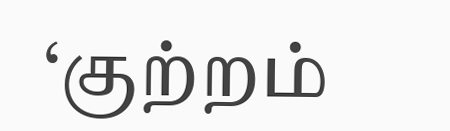‘குற்றம்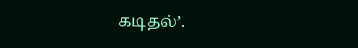கடிதல்’.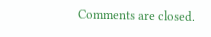Comments are closed.